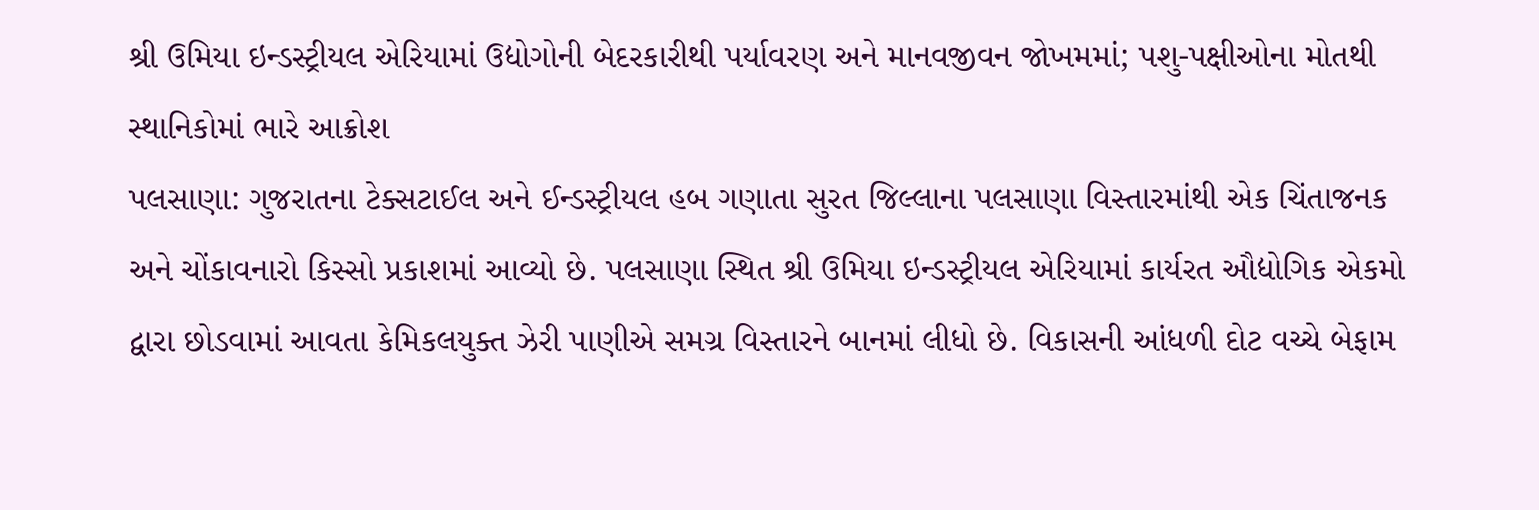શ્રી ઉમિયા ઇન્ડસ્ટ્રીયલ એરિયામાં ઉદ્યોગોની બેદરકારીથી પર્યાવરણ અને માનવજીવન જોખમમાં; પશુ-પક્ષીઓના મોતથી સ્થાનિકોમાં ભારે આક્રોશ
પલસાણા: ગુજરાતના ટેક્સટાઈલ અને ઈન્ડસ્ટ્રીયલ હબ ગણાતા સુરત જિલ્લાના પલસાણા વિસ્તારમાંથી એક ચિંતાજનક અને ચોંકાવનારો કિસ્સો પ્રકાશમાં આવ્યો છે. પલસાણા સ્થિત શ્રી ઉમિયા ઇન્ડસ્ટ્રીયલ એરિયામાં કાર્યરત ઔદ્યોગિક એકમો દ્વારા છોડવામાં આવતા કેમિકલયુક્ત ઝેરી પાણીએ સમગ્ર વિસ્તારને બાનમાં લીધો છે. વિકાસની આંધળી દોટ વચ્ચે બેફામ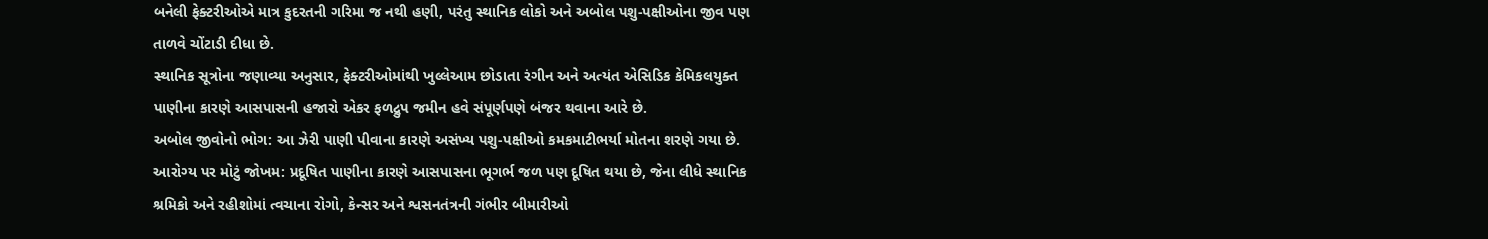બનેલી ફેક્ટરીઓએ માત્ર કુદરતની ગરિમા જ નથી હણી, પરંતુ સ્થાનિક લોકો અને અબોલ પશુ-પક્ષીઓના જીવ પણ તાળવે ચોંટાડી દીધા છે.
સ્થાનિક સૂત્રોના જણાવ્યા અનુસાર, ફેક્ટરીઓમાંથી ખુલ્લેઆમ છોડાતા રંગીન અને અત્યંત એસિડિક કેમિકલયુક્ત પાણીના કારણે આસપાસની હજારો એકર ફળદ્રુપ જમીન હવે સંપૂર્ણપણે બંજર થવાના આરે છે.
અબોલ જીવોનો ભોગ: આ ઝેરી પાણી પીવાના કારણે અસંખ્ય પશુ-પક્ષીઓ કમકમાટીભર્યા મોતના શરણે ગયા છે.
આરોગ્ય પર મોટું જોખમ: પ્રદૂષિત પાણીના કારણે આસપાસના ભૂગર્ભ જળ પણ દૂષિત થયા છે, જેના લીધે સ્થાનિક શ્રમિકો અને રહીશોમાં ત્વચાના રોગો, કેન્સર અને શ્વસનતંત્રની ગંભીર બીમારીઓ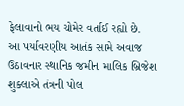ફેલાવાનો ભય ચોમેર વર્તાઈ રહ્યો છે.
આ પર્યાવરણીય આતંક સામે અવાજ ઉઠાવનાર સ્થાનિક જમીન માલિક બ્રિજેશ શુક્લાએ તંત્રની પોલ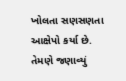ખોલતા સણસણતા આક્ષેપો કર્યા છે. તેમણે જણાવ્યું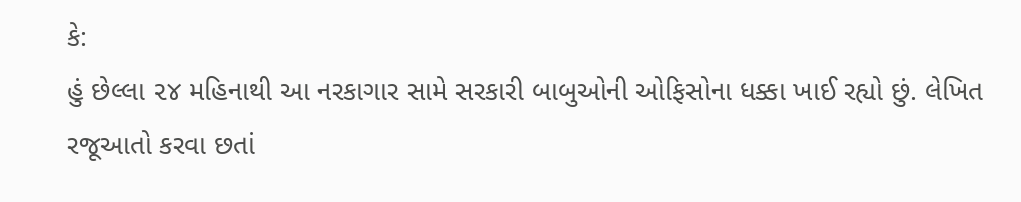કે:
હું છેલ્લા ૨૪ મહિનાથી આ નરકાગાર સામે સરકારી બાબુઓની ઓફિસોના ધક્કા ખાઈ રહ્યો છું. લેખિત રજૂઆતો કરવા છતાં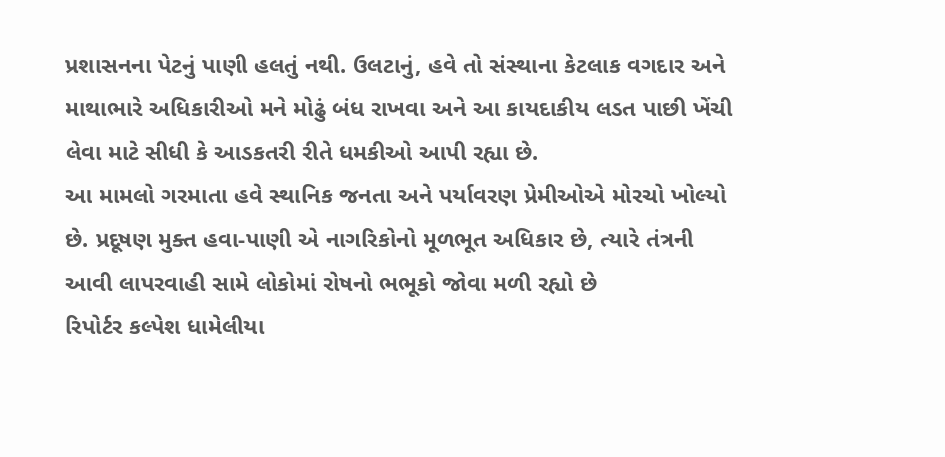પ્રશાસનના પેટનું પાણી હલતું નથી. ઉલટાનું, હવે તો સંસ્થાના કેટલાક વગદાર અને માથાભારે અધિકારીઓ મને મોઢું બંધ રાખવા અને આ કાયદાકીય લડત પાછી ખેંચી લેવા માટે સીધી કે આડકતરી રીતે ધમકીઓ આપી રહ્યા છે.
આ મામલો ગરમાતા હવે સ્થાનિક જનતા અને પર્યાવરણ પ્રેમીઓએ મોરચો ખોલ્યો છે. પ્રદૂષણ મુક્ત હવા-પાણી એ નાગરિકોનો મૂળભૂત અધિકાર છે, ત્યારે તંત્રની આવી લાપરવાહી સામે લોકોમાં રોષનો ભભૂકો જોવા મળી રહ્યો છે
રિપોર્ટર કલ્પેશ ધામેલીયા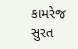કામરેજ સુરત